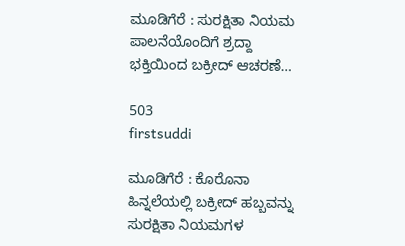ಮೂಡಿಗೆರೆ : ಸುರಕ್ಷಿತಾ ನಿಯಮ ಪಾಲನೆಯೊಂದಿಗೆ ಶ್ರದ್ದಾ ಭಕ್ತಿಯಿಂದ ಬಕ್ರೀದ್ ಆಚರಣೆ…

503
firstsuddi

ಮೂಡಿಗೆರೆ : ಕೊರೊನಾ ಹಿನ್ನಲೆಯಲ್ಲಿ ಬಕ್ರೀದ್ ಹಬ್ಬವನ್ನು ಸುರಕ್ಷಿತಾ ನಿಯಮಗಳ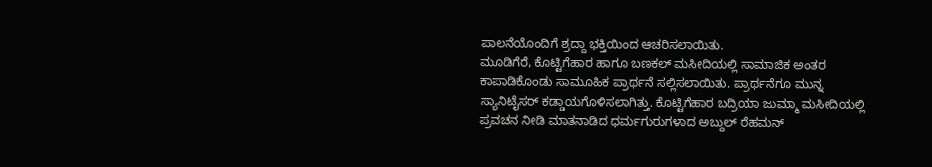ಪಾಲನೆಯೊಂದಿಗೆ ಶ್ರದ್ದಾ ಭಕ್ತಿಯಿಂದ ಆಚರಿಸಲಾಯಿತು.
ಮೂಡಿಗೆರೆ, ಕೊಟ್ಟಿಗೆಹಾರ ಹಾಗೂ ಬಣಕಲ್ ಮಸೀದಿಯಲ್ಲಿ ಸಾಮಾಜಿಕ ಅಂತರ ಕಾಪಾಡಿಕೊಂಡು ಸಾಮೂಹಿಕ ಪ್ರಾರ್ಥನೆ ಸಲ್ಲಿಸಲಾಯಿತು. ಪ್ರಾರ್ಥನೆಗೂ ಮುನ್ನ ಸ್ಯಾನಿಟೈಸರ್ ಕಡ್ಡಾಯಗೊಳಿಸಲಾಗಿತ್ತು. ಕೊಟ್ಟಿಗೆಹಾರ ಬದ್ರಿಯಾ ಜುಮ್ಮಾ ಮಸೀದಿಯಲ್ಲಿ ಪ್ರವಚನ ನೀಡಿ ಮಾತನಾಡಿದ ಧರ್ಮಗುರುಗಳಾದ ಅಬ್ದುಲ್ ರೆಹಮನ್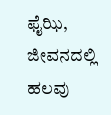ಫೈಝಿ, ಜೀವನದಲ್ಲಿ ಹಲವು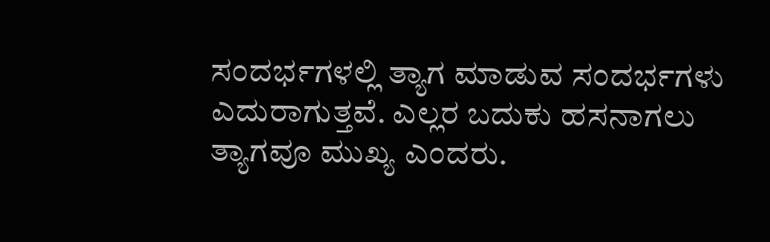ಸಂದರ್ಭಗಳಲ್ಲಿ ತ್ಯಾಗ ಮಾಡುವ ಸಂದರ್ಭಗಳು ಎದುರಾಗುತ್ತವೆ. ಎಲ್ಲರ ಬದುಕು ಹಸನಾಗಲು ತ್ಯಾಗವೂ ಮುಖ್ಯ ಎಂದರು.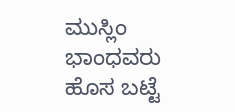ಮುಸ್ಲಿಂ ಭಾಂಧವರು ಹೊಸ ಬಟ್ಟೆ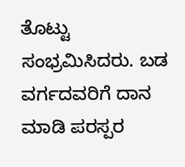ತೊಟ್ಟು ಸಂಭ್ರಮಿಸಿದರು. ಬಡ ವರ್ಗದವರಿಗೆ ದಾನ ಮಾಡಿ ಪರಸ್ಪರ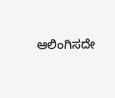ಆಲಿಂಗಿಸದೇ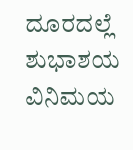ದೂರದಲ್ಲೆ ಶುಭಾಶಯ ವಿನಿಮಯ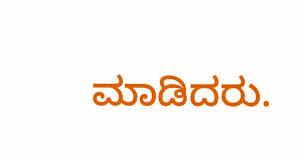ಮಾಡಿದರು.